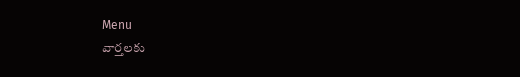Menu
వార్తలకు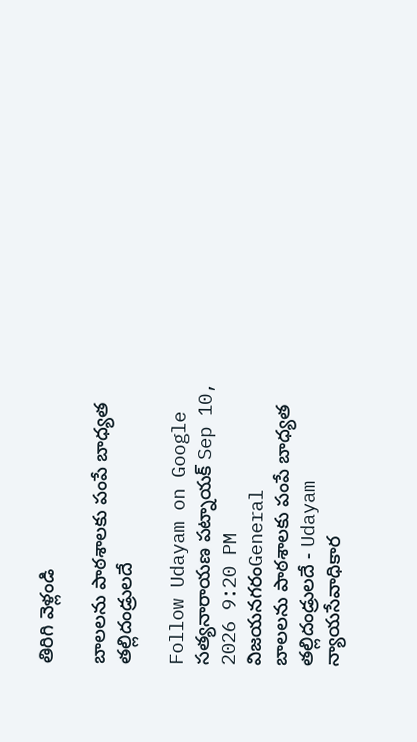తిరిగి వెళ్లండి

బాలలను పాఠశాలకు పంపే బాధ్యత తల్లిదండ్రులదే

Follow Udayam on Google
సత్యనారాయణ పట్నాయక్ Sep 10, 2026 9:20 PM విజయనగరంGeneral
బాలలను పాఠశాలకు పంపే బాధ్యత తల్లిదండ్రులదే - Udayam
న్యాయసేవాధికార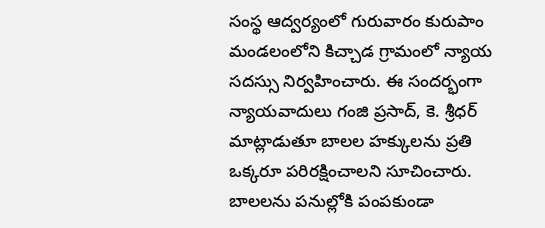సంస్థ ఆద్వర్యంలో గురువారం కురుపాం మండలంలోని కిచ్చాడ గ్రామంలో న్యాయ సదస్సు నిర్వహించారు. ఈ సందర్భంగా న్యాయవాదులు గంజి ప్రసాద్‌, కె. శ్రీధర్‌ మాట్లాడుతూ బాలల హక్కులను ప్రతి ఒక్కరూ పరిరక్షించాలని సూచించారు. బాలలను పనుల్లోకి పంపకుండా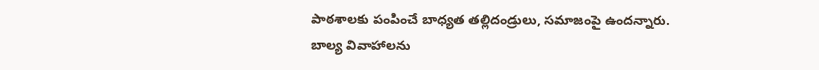పాఠశాలకు పంపించే బాధ్యత తల్లిదండ్రులు, సమాజంపై ఉందన్నారు. బాల్య వివాహాలను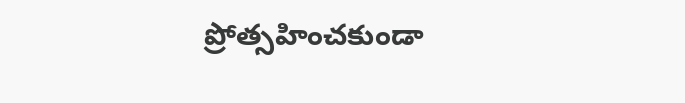ప్రోత్సహించకుండా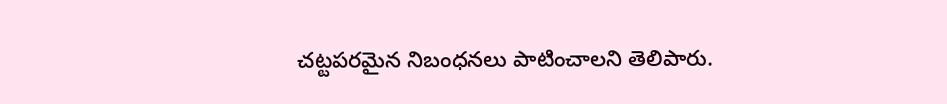చట్టపరమైన నిబంధనలు పాటించాలని తెలిపారు.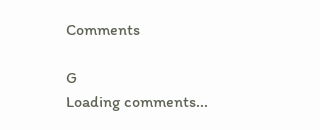Comments

G
Loading comments...